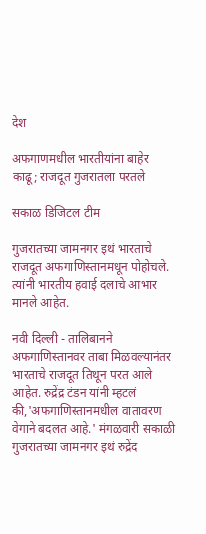देश

अफगाणमधील भारतीयांना बाहेर काढू; राजदूत गुजरातला परतले

सकाळ डिजिटल टीम

गुजरातच्या जामनगर इथं भारताचे राजदूत अफगाणिस्तानमधून पोहोचले. त्यांनी भारतीय हवाई दलाचे आभार मानले आहेत.

नवी दिल्ली - तालिबानने अफगाणिस्तानवर ताबा मिळवल्यानंतर भारताचे राजदूत तिथून परत आले आहेत. रुद्रेंद्र टंडन यांनी म्हटलं की,'अफगाणिस्तानमधील वातावरण वेगाने बदलत आहे.' मंगळवारी सकाळी गुजरातच्या जामनगर इथं रुद्रेंद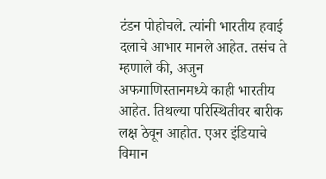टंडन पोहोचले. त्यांनी भारतीय हवाई दलाचे आभार मानले आहेत. तसंच ते म्हणाले की, अजुन अफगाणिस्तानमध्ये काही भारतीय आहेत. तिथल्या परिस्थितीवर बारीक लक्ष ठेवून आहोत. एअर इंडियाचे विमान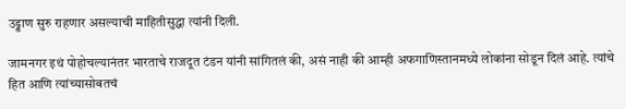उड्डाण सुरु राहणार असल्याची माहितीसुद्धा त्यांनी दिली.

जामनगर इथं पोहोचल्यानंतर भारताचे राजदूत टंडन यांनी सांगितलं की, असं नाही की आम्ही अफगाणिस्तानमध्ये लोकांना सोडून दिलं आहे. त्यांचे हित आणि त्यांच्यासोबतचं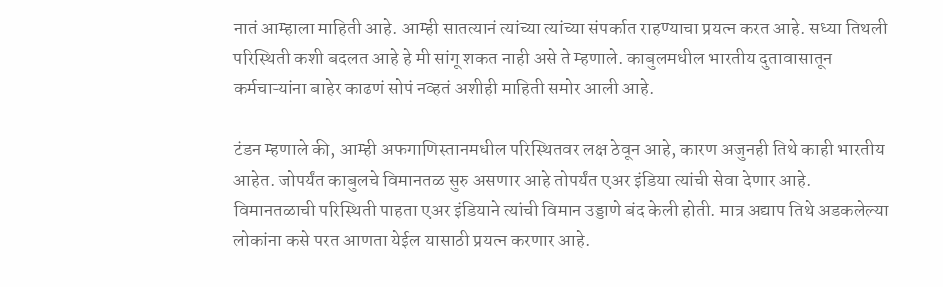नातं आम्हाला माहिती आहे. आम्ही सातत्यानं त्यांच्या त्यांच्या संपर्कात राहण्याचा प्रयत्न करत आहे. सध्या तिथली परिस्थिती कशी बदलत आहे हे मी सांगू शकत नाही असे ते म्हणाले. काबुलमधील भारतीय दुतावासातून कर्मचाऱ्यांना बाहेर काढणं सोपं नव्हतं अशीही माहिती समोर आली आहे.

टंडन म्हणाले की, आम्ही अफगाणिस्तानमधील परिस्थितवर लक्ष ठेवून आहे, कारण अजुनही तिथे काही भारतीय आहेत. जोपर्यंत काबुलचे विमानतळ सुरु असणार आहे तोपर्यंत एअर इंडिया त्यांची सेवा देणार आहे. विमानतळाची परिस्थिती पाहता एअर इंडियाने त्यांची विमान उड्डाणे बंद केली होती. मात्र अद्याप तिथे अडकलेल्या लोकांना कसे परत आणता येईल यासाठी प्रयत्न करणार आहे.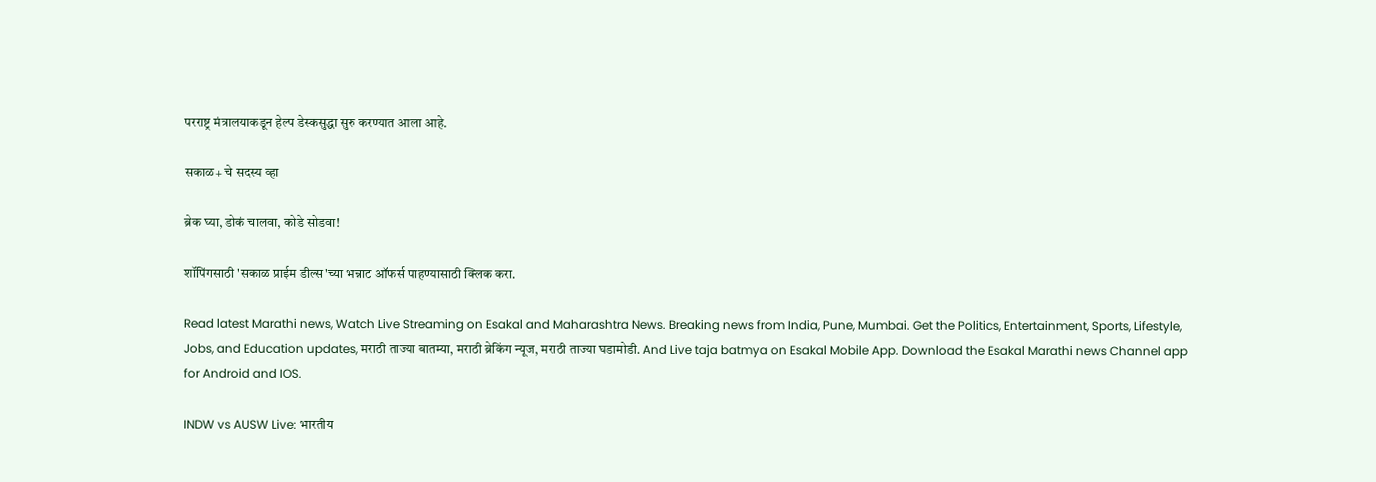परराष्ट्र मंत्रालयाकडून हेल्प डेस्कसुद्धा सुरु करण्यात आला आहे.

सकाळ+ चे सदस्य व्हा

ब्रेक घ्या, डोकं चालवा, कोडे सोडवा!

शॉपिंगसाठी 'सकाळ प्राईम डील्स'च्या भन्नाट ऑफर्स पाहण्यासाठी क्लिक करा.

Read latest Marathi news, Watch Live Streaming on Esakal and Maharashtra News. Breaking news from India, Pune, Mumbai. Get the Politics, Entertainment, Sports, Lifestyle, Jobs, and Education updates, मराठी ताज्या बातम्या, मराठी ब्रेकिंग न्यूज, मराठी ताज्या घडामोडी. And Live taja batmya on Esakal Mobile App. Download the Esakal Marathi news Channel app for Android and IOS.

INDW vs AUSW Live: भारतीय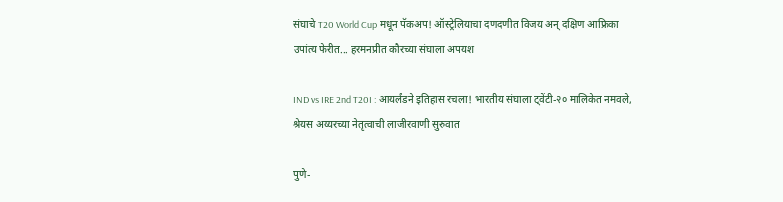संघाचे T20 World Cup मधून पॅकअप! ऑस्ट्रेलियाचा दणदणीत विजय अन् दक्षिण आफ्रिका उपांत्य फेरीत... हरमनप्रीत कौरच्या संघाला अपयश

IND vs IRE 2nd T20I : आयर्लंडने इतिहास रचला! भारतीय संघाला ट्वेंटी-२० मालिकेत नमवले, श्रेयस अय्यरच्या नेतृत्वाची लाजीरवाणी सुरुवात

पुणे-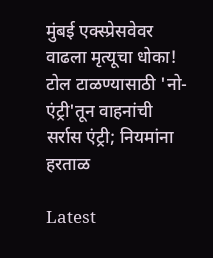मुंबई एक्स्प्रेसवेवर वाढला मृत्यूचा धोका! टोल टाळण्यासाठी 'नो-एंट्री'तून वाहनांची सर्रास एंट्री; नियमांना हरताळ

Latest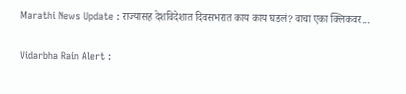Marathi News Update : राज्यासह देशविदेशात दिवसभरात काय काय घडलं? वाचा एका क्लिकवर...

Vidarbha Rain Alert :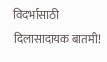विदर्भासाठी दिलासादायक बातमी!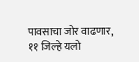पावसाचा जोर वाढणार, ११ जिल्हे यलो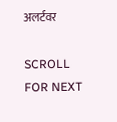अलर्टवर

SCROLL FOR NEXT